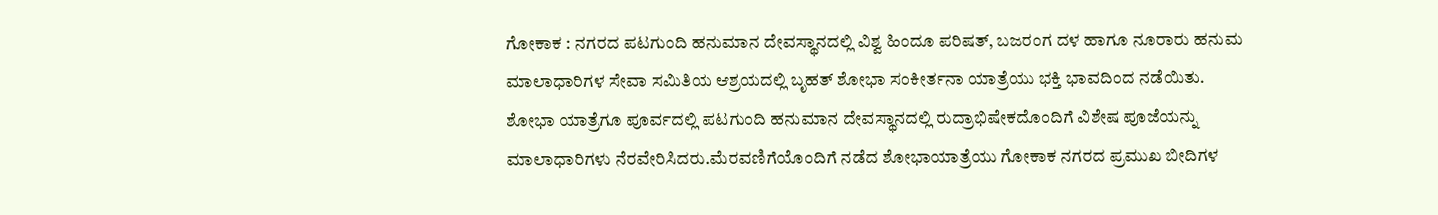ಗೋಕಾಕ : ನಗರದ ಪಟಗುಂದಿ ಹನುಮಾನ ದೇವಸ್ಥಾನದಲ್ಲಿ ವಿಶ್ವ ಹಿಂದೂ ಪರಿಷತ್, ಬಜರಂಗ ದಳ ಹಾಗೂ ನೂರಾರು ಹನುಮ ಮಾಲಾಧಾರಿಗಳ ಸೇವಾ ಸಮಿತಿಯ ಆಶ್ರಯದಲ್ಲಿ ಬೃಹತ್ ಶೋಭಾ ಸಂಕೀರ್ತನಾ ಯಾತ್ರೆಯು ಭಕ್ತಿ ಭಾವದಿಂದ ನಡೆಯಿತು.
ಶೋಭಾ ಯಾತ್ರೆಗೂ ಪೂರ್ವದಲ್ಲಿ ಪಟಗುಂದಿ ಹನುಮಾನ ದೇವಸ್ಥಾನದಲ್ಲಿ ರುದ್ರಾಭಿಷೇಕದೊಂದಿಗೆ ವಿಶೇಷ ಪೂಜೆಯನ್ನು ಮಾಲಾಧಾರಿಗಳು ನೆರವೇರಿಸಿದರು.ಮೆರವಣಿಗೆಯೊಂದಿಗೆ ನಡೆದ ಶೋಭಾಯಾತ್ರೆಯು ಗೋಕಾಕ ನಗರದ ಪ್ರಮುಖ ಬೀದಿಗಳ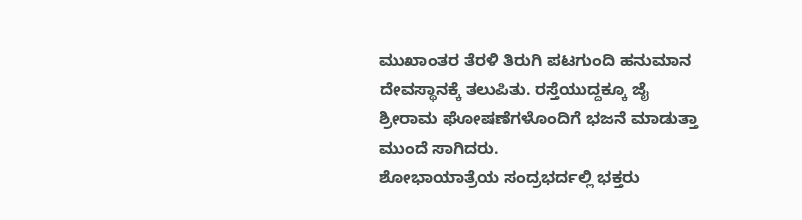ಮುಖಾಂತರ ತೆರಳಿ ತಿರುಗಿ ಪಟಗುಂದಿ ಹನುಮಾನ ದೇವಸ್ಥಾನಕ್ಕೆ ತಲುಪಿತು. ರಸ್ತೆಯುದ್ದಕ್ಕೂ ಜೈ ಶ್ರೀರಾಮ ಘೋಷಣೆಗಳೊಂದಿಗೆ ಭಜನೆ ಮಾಡುತ್ತಾ ಮುಂದೆ ಸಾಗಿದರು.
ಶೋಭಾಯಾತ್ರೆಯ ಸಂದ್ರಭರ್ದಲ್ಲಿ ಭಕ್ತರು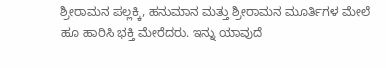ಶ್ರೀರಾಮನ ಪಲ್ಲಕ್ಕಿ, ಹನುಮಾನ ಮತ್ತು ಶ್ರೀರಾಮನ ಮೂರ್ತಿಗಳ ಮೇಲೆ ಹೂ ಹಾರಿಸಿ ಭಕ್ತಿ ಮೇರೆದರು. ಇನ್ನು ಯಾವುದೆ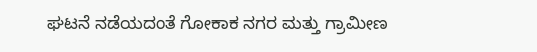ಘಟನೆ ನಡೆಯದಂತೆ ಗೋಕಾಕ ನಗರ ಮತ್ತು ಗ್ರಾಮೀಣ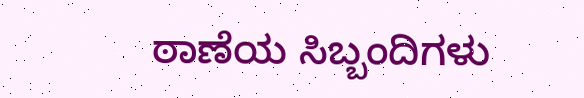ಠಾಣೆಯ ಸಿಬ್ಬಂದಿಗಳು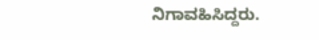ನಿಗಾವಹಿಸಿದ್ದರು.